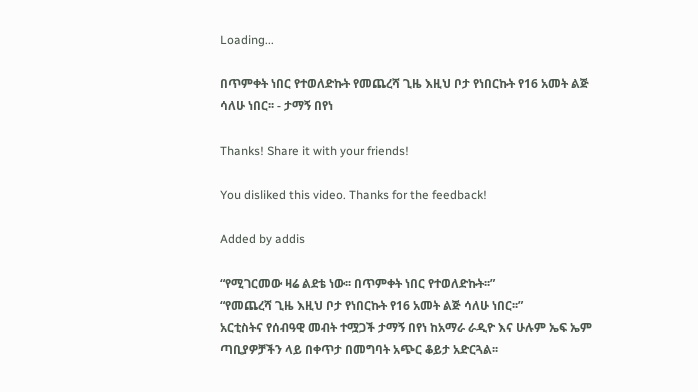Loading...

በጥምቀት ነበር የተወለድኩት የመጨረሻ ጊዜ እዚህ ቦታ የነበርኩት የ16 አመት ልጅ ሳለሁ ነበር፡፡ - ታማኝ በየነ

Thanks! Share it with your friends!

You disliked this video. Thanks for the feedback!

Added by addis

“የሚገርመው ዛሬ ልደቴ ነው፡፡ በጥምቀት ነበር የተወለድኩት፡፡”
“የመጨረሻ ጊዜ እዚህ ቦታ የነበርኩት የ16 አመት ልጅ ሳለሁ ነበር፡፡”
አርቲስትና የሰብዓዊ መብት ተሟጋች ታማኝ በየነ ከአማራ ራዲዮ እና ሁሉም ኤፍ ኤም ጣቢያዎቻችን ላይ በቀጥታ በመግባት አጭር ቆይታ አድርጓል፡፡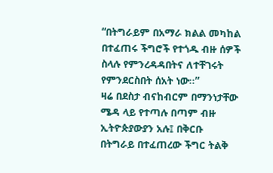“በትግራይም በአማራ ክልል መካከል በተፈጠሩ ችግሮች የተጎዱ ብዙ ሰዎች ስላሉ የምንረዳዳበትና ለተቸገሩት የምንደርስበት ሰአት ነው፡፡”
ዛሬ በደስታ ብናከብርም በማንነታቸው ሜዳ ላይ የተጣሉ በጣም ብዙ ኢትዮጵያውያን አሉ፤ በቅርቡ በትግራይ በተፈጠረው ችግር ትልቅ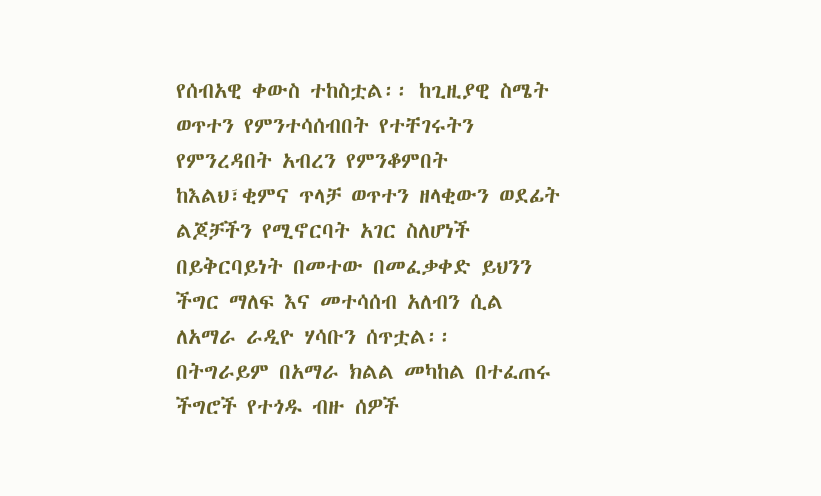የሰብአዊ ቀውስ ተከስቷል፡፡ ከጊዚያዊ ስሜት ወጥተን የምንተሳሰብበት የተቸገሩትን የምንረዳበት አብረን የምንቆምበት ከእልህ፣ቂምና ጥላቻ ወጥተን ዘላቂውን ወደፊት ልጆቻችን የሚኖርባት አገር ስለሆነች በይቅርባይነት በመተው በመፈቃቀድ ይህንን ችግር ማለፍ እና መተሳሰብ አለብን ሲል ለአማራ ራዲዮ ሃሳቡን ሰጥቷል፡፡
በትግራይም በአማራ ክልል መካከል በተፈጠሩ ችግሮች የተጎዱ ብዙ ሰዎች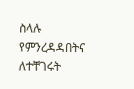ስላሉ የምንረዳዳበትና ለተቸገሩት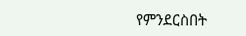የምንደርስበት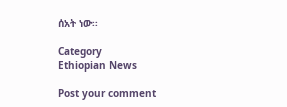ሰአት ነው፡፡

Category
Ethiopian News

Post your comment